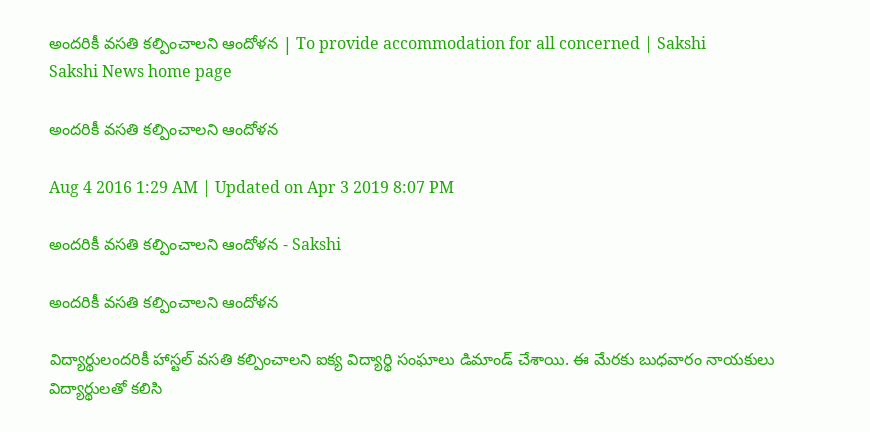అందరికీ వసతి కల్పించాలని ఆందోళన | To provide accommodation for all concerned | Sakshi
Sakshi News home page

అందరికీ వసతి కల్పించాలని ఆందోళన

Aug 4 2016 1:29 AM | Updated on Apr 3 2019 8:07 PM

అందరికీ వసతి కల్పించాలని ఆందోళన - Sakshi

అందరికీ వసతి కల్పించాలని ఆందోళన

విద్యార్థులందరికీ హాస్టల్‌ వసతి కల్పించాలని ఐక్య విద్యార్థి సంఘాలు డిమాండ్‌ చేశాయి. ఈ మేరకు బుధవారం నాయకులు విద్యార్థులతో కలిసి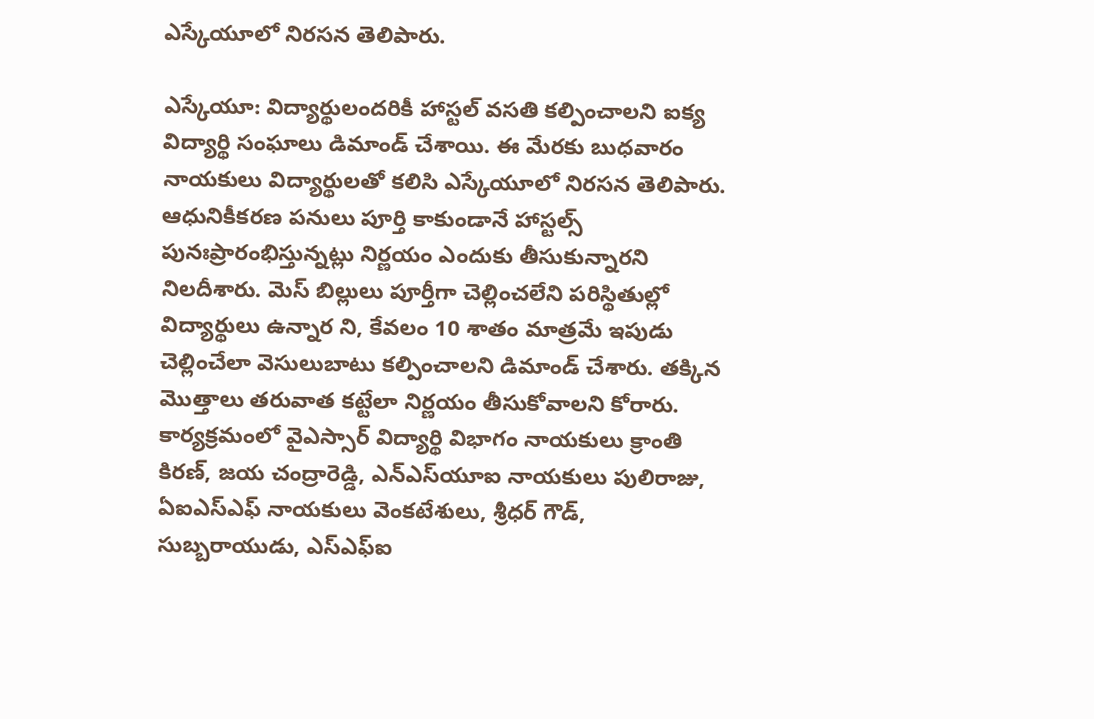ఎస్కేయూలో నిరసన తెలిపారు.

ఎస్కేయూ: విద్యార్థులందరికీ హాస్టల్‌ వసతి కల్పించాలని ఐక్య విద్యార్థి సంఘాలు డిమాండ్‌ చేశాయి. ఈ మేరకు బుధవారం  నాయకులు విద్యార్థులతో కలిసి ఎస్కేయూలో నిరసన తెలిపారు. ఆధునికీకరణ పనులు పూర్తి కాకుండానే హాస్టల్స్‌ పునఃప్రారంభిస్తున్నట్లు నిర్ణయం ఎందుకు తీసుకున్నారని నిలదీశారు. మెస్‌ బిల్లులు పూర్తీగా చెల్లించలేని పరిస్థితుల్లో విద్యార్థులు ఉన్నార ని, కేవలం 10 శాతం మాత్రమే ఇపుడు చెల్లించేలా వెసులుబాటు కల్పించాలని డిమాండ్‌ చేశారు. తక్కిన మొత్తాలు తరువాత కట్టేలా నిర్ణయం తీసుకోవాలని కోరారు. కార్యక్రమంలో వైఎస్సార్‌ విద్యార్థి విభాగం నాయకులు క్రాంతి కిరణ్, జయ చంద్రారెడ్డి, ఎన్‌ఎస్‌యూఐ నాయకులు పులిరాజు, ఏఐఎస్‌ఎఫ్‌ నాయకులు వెంకటేశులు, శ్రీధర్‌ గౌడ్, సుబ్బరాయుడు, ఎస్‌ఎఫ్‌ఐ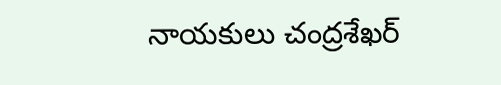నాయకులు చంద్రశేఖర్‌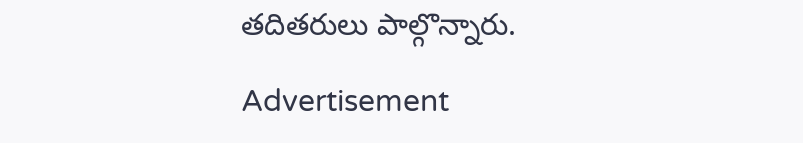తదితరులు పాల్గొన్నారు.

Advertisement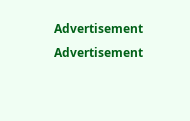Advertisement
Advertisement